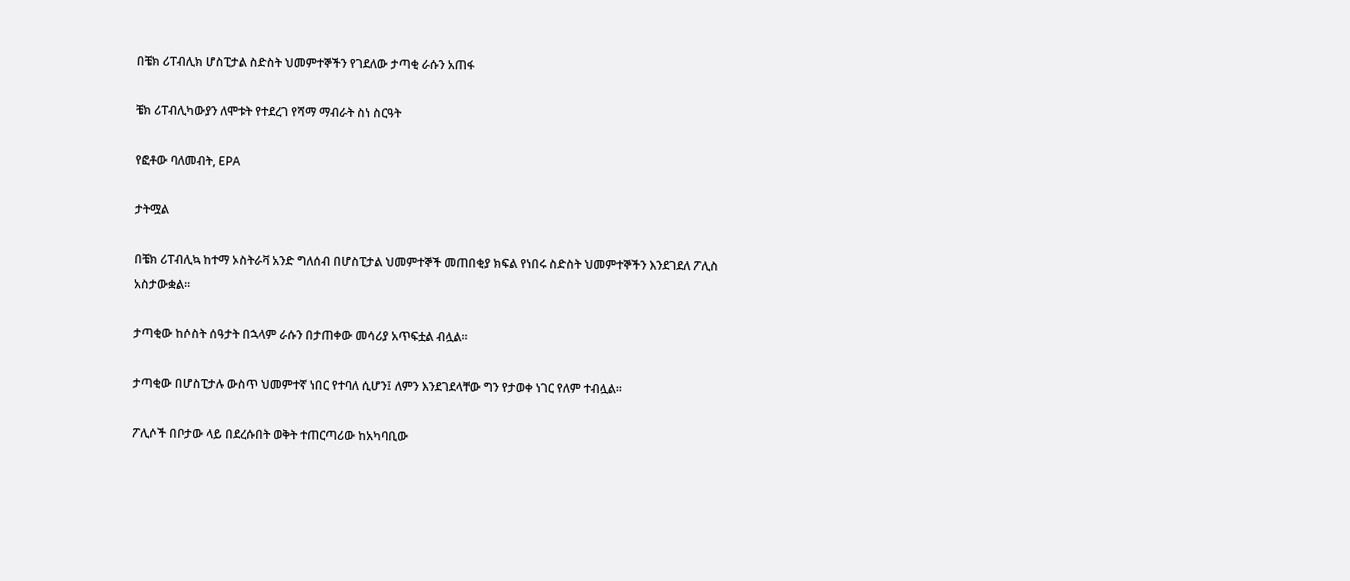በቼክ ሪፐብሊክ ሆስፒታል ስድስት ህመምተኞችን የገደለው ታጣቂ ራሱን አጠፋ

ቼክ ሪፐብሊካውያን ለሞቱት የተደረገ የሻማ ማብራት ስነ ስርዓት

የፎቶው ባለመብት, EPA

ታትሟል

በቼክ ሪፐብሊኳ ከተማ ኦስትራቫ አንድ ግለሰብ በሆስፒታል ህመምተኞች መጠበቂያ ክፍል የነበሩ ስድስት ህመምተኞችን እንደገደለ ፖሊስ አስታውቋል።

ታጣቂው ከሶስት ሰዓታት በኋላም ራሱን በታጠቀው መሳሪያ አጥፍቷል ብሏል።

ታጣቂው በሆስፒታሉ ውስጥ ህመምተኛ ነበር የተባለ ሲሆን፤ ለምን እንደገደላቸው ግን የታወቀ ነገር የለም ተብሏል።

ፖሊሶች በቦታው ላይ በደረሱበት ወቅት ተጠርጣሪው ከአካባቢው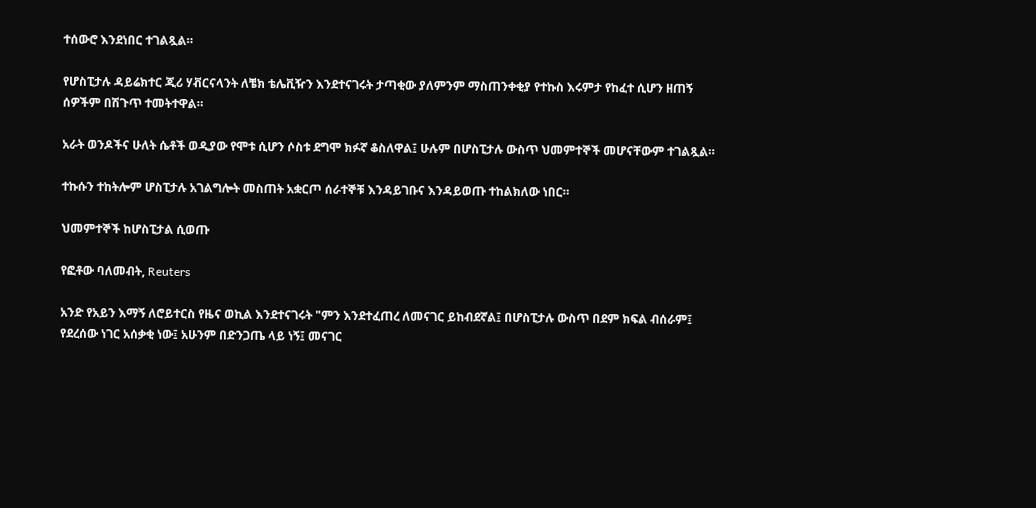ተሰውሮ እንደነበር ተገልጿል።

የሆስፒታሉ ዳይሬክተር ጂሪ ሃቭርናላንት ለቼክ ቴሌቪዥን እንደተናገሩት ታጣቂው ያለምንም ማስጠንቀቂያ የተኩስ እሩምታ የከፈተ ሲሆን ዘጠኝ ሰዎችም በሽጉጥ ተመትተዋል።

አራት ወንዶችና ሁለት ሴቶች ወዲያው የሞቱ ሲሆን ሶስቱ ደግሞ ክፉኛ ቆስለዋል፤ ሁሉም በሆስፒታሉ ውስጥ ህመምተኞች መሆናቸውም ተገልጿል።

ተኩሱን ተከትሎም ሆስፒታሉ አገልግሎት መስጠት አቋርጦ ሰራተኞቹ እንዳይገቡና እንዳይወጡ ተከልክለው ነበር።

ህመምተኞች ከሆስፒታል ሲወጡ

የፎቶው ባለመብት, Reuters

አንድ የአይን እማኝ ለሮይተርስ የዜና ወኪል እንደተናገሩት "ምን እንደተፈጠረ ለመናገር ይከብደኛል፤ በሆስፒታሉ ውስጥ በደም ክፍል ብሰራም፤ የደረሰው ነገር አሰቃቂ ነው፤ አሁንም በድንጋጤ ላይ ነኝ፤ መናገር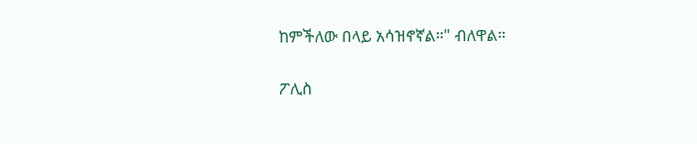ከምችለው በላይ አሳዝኖኛል።" ብለዋል።

ፖሊስ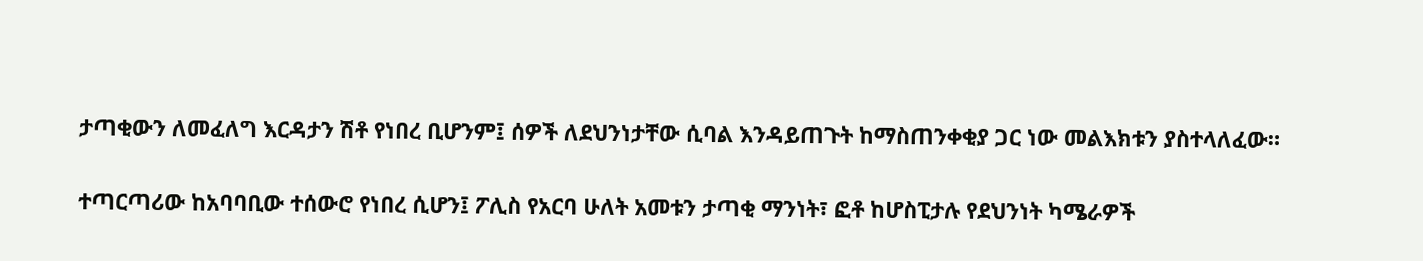ታጣቂውን ለመፈለግ እርዳታን ሽቶ የነበረ ቢሆንም፤ ሰዎች ለደህንነታቸው ሲባል እንዳይጠጉት ከማስጠንቀቂያ ጋር ነው መልእክቱን ያስተላለፈው።

ተጣርጣሪው ከአባባቢው ተሰውሮ የነበረ ሲሆን፤ ፖሊስ የአርባ ሁለት አመቱን ታጣቂ ማንነት፣ ፎቶ ከሆስፒታሉ የደህንነት ካሜራዎች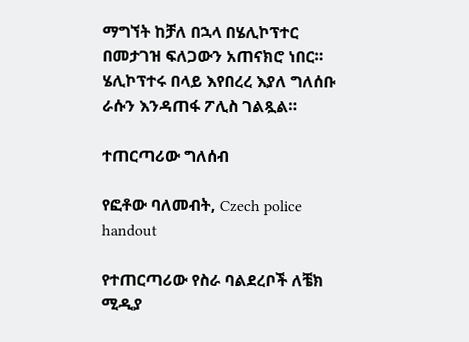ማግኘት ከቻለ በኋላ በሄሊኮፕተር በመታገዝ ፍለጋውን አጠናክሮ ነበር። ሄሊኮፕተሩ በላይ እየበረረ እያለ ግለሰቡ ራሱን እንዳጠፋ ፖሊስ ገልጿል።

ተጠርጣሪው ግለሰብ

የፎቶው ባለመብት, Czech police handout

የተጠርጣሪው የስራ ባልደረቦች ለቼክ ሚዲያ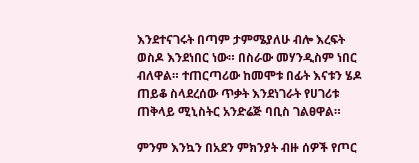እንደተናገሩት በጣም ታምሜያለሁ ብሎ እረፍት ወስዶ እንደነበር ነው። በስራው መሃንዲስም ነበር ብለዋል። ተጠርጣሪው ከመሞቱ በፊት እናቱን ሄዶ ጠይቆ ስላደረሰው ጥቃት እንደነገራት የሀገሪቱ ጠቅላይ ሚኒስትር አንድሬጅ ባቢስ ገልፀዋል።

ምንም እንኳን በአደን ምክንያት ብዙ ሰዎች የጦር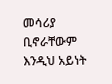መሳሪያ ቢኖራቸውም እንዲህ አይነት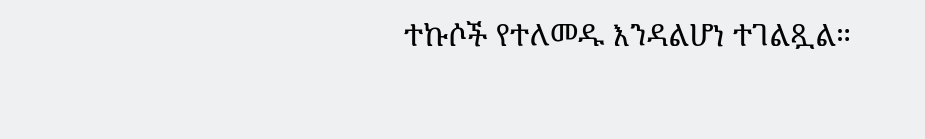ተኩሶች የተለመዱ እንዳልሆነ ተገልጿል።